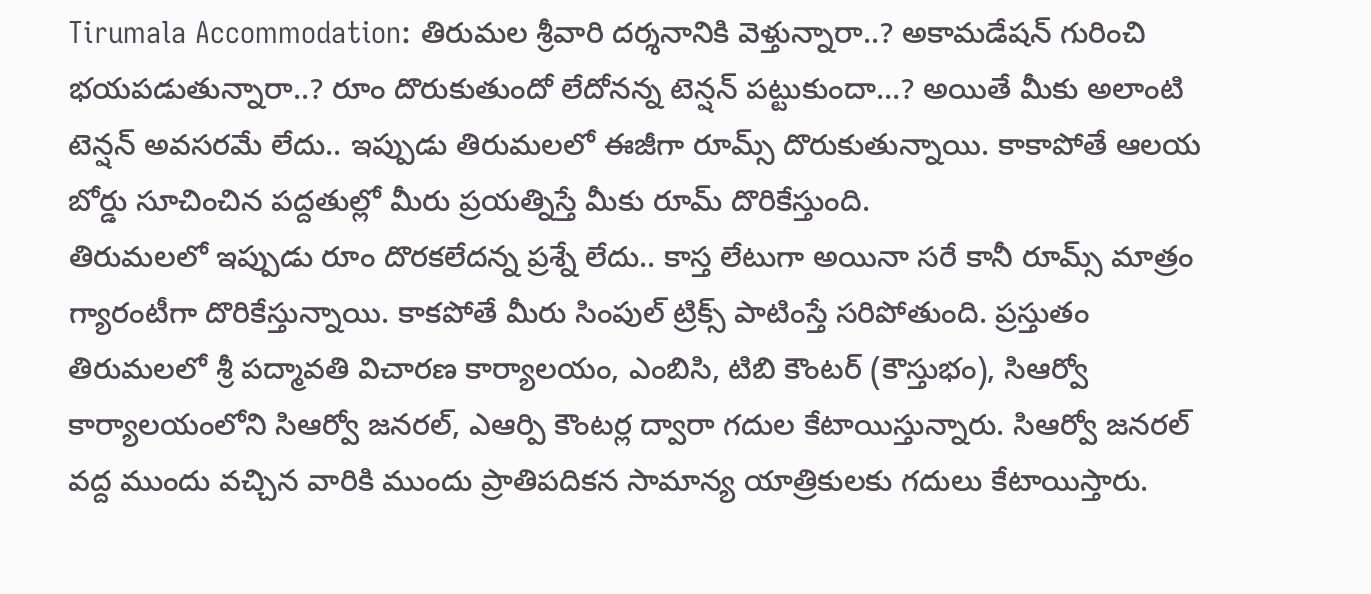Tirumala Accommodation: తిరుమల శ్రీవారి దర్శనానికి వెళ్తున్నారా..? అకామడేషన్ గురించి భయపడుతున్నారా..? రూం దొరుకుతుందో లేదోనన్న టెన్షన్ పట్టుకుందా…? అయితే మీకు అలాంటి టెన్షన్ అవసరమే లేదు.. ఇప్పుడు తిరుమలలో ఈజీగా రూమ్స్ దొరుకుతున్నాయి. కాకాపోతే ఆలయ బోర్డు సూచించిన పద్దతుల్లో మీరు ప్రయత్నిస్తే మీకు రూమ్ దొరికేస్తుంది.
తిరుమలలో ఇప్పుడు రూం దొరకలేదన్న ప్రశ్నే లేదు.. కాస్త లేటుగా అయినా సరే కానీ రూమ్స్ మాత్రం గ్యారంటీగా దొరికేస్తున్నాయి. కాకపోతే మీరు సింపుల్ ట్రిక్స్ పాటింస్తే సరిపోతుంది. ప్రస్తుతం తిరుమలలో శ్రీ పద్మావతి విచారణ కార్యాలయం, ఎంబిసి, టిబి కౌంటర్ (కౌస్తుభం), సిఆర్వో కార్యాలయంలోని సిఆర్వో జనరల్, ఎఆర్పి కౌంటర్ల ద్వారా గదుల కేటాయిస్తున్నారు. సిఆర్వో జనరల్ వద్ద ముందు వచ్చిన వారికి ముందు ప్రాతిపదికన సామాన్య యాత్రికులకు గదులు కేటాయిస్తారు.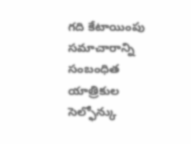గది కేటాయింపు సమాచారాన్ని సంబంధిత యాత్రికుల సెల్ఫోన్కు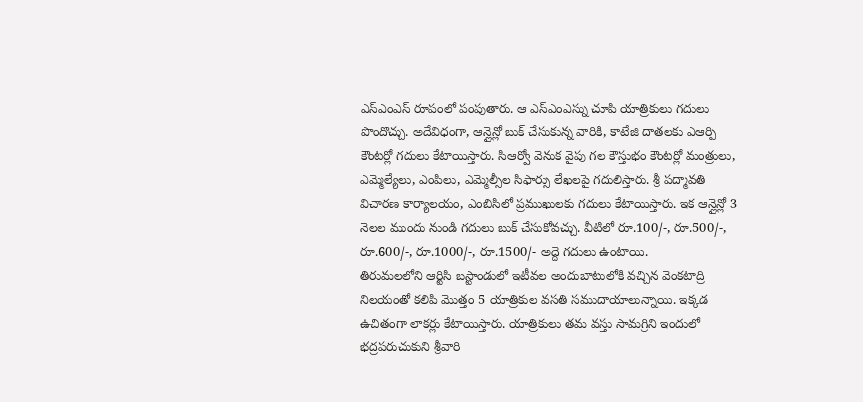ఎస్ఎంఎస్ రూపంలో పంపుతారు. ఆ ఎస్ఎంఎస్ను చూపి యాత్రికులు గదులు పొందొచ్చు. అదేవిధంగా, ఆన్లైన్లో బుక్ చేసుకున్న వారికి, కాటేజి దాతలకు ఎఆర్పి కౌంటర్లో గదులు కేటాయిస్తారు. సిఆర్వో వెనుక వైపు గల కౌస్తుభం కౌంటర్లో మంత్రులు, ఎమ్మెల్యేలు, ఎంపిలు, ఎమ్మెల్సీల సిఫార్సు లేఖలపై గదులిస్తారు. శ్రీ పద్మావతి విచారణ కార్యాలయం, ఎంబిసిలో ప్రముఖులకు గదులు కేటాయిస్తారు. ఇక ఆన్లైన్లో 3 నెలల ముందు నుండి గదులు బుక్ చేసుకోవచ్చు. వీటిలో రూ.100/-, రూ.500/-, రూ.600/-, రూ.1000/-, రూ.1500/- అద్దె గదులు ఉంటాయి.
తిరుమలలోని ఆర్టిసి బస్టాండులో ఇటీవల అందుబాటులోకి వచ్చిన వెంకటాద్రి నిలయంతో కలిపి మొత్తం 5 యాత్రికుల వసతి సముదాయాలున్నాయి. ఇక్కడ ఉచితంగా లాకర్లు కేటాయిస్తారు. యాత్రికులు తమ వస్తు సామగ్రిని ఇందులో భద్రపరుచుకుని శ్రీవారి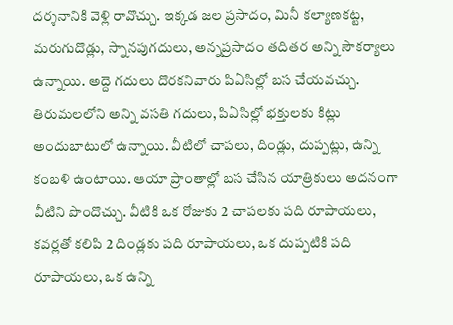దర్శనానికి వెళ్లి రావొచ్చు. ఇక్కడ జల ప్రసాదం, మినీ కల్యాణకట్ట, మరుగుదొడ్లు, స్నానపుగదులు, అన్నప్రసాదం తదితర అన్ని సౌకర్యాలు ఉన్నాయి. అద్దె గదులు దొరకనివారు పిఏసిల్లో బస చేయవచ్చు.
తిరుమలలోని అన్ని వసతి గదులు, పిఏసిల్లో భక్తులకు కిట్లు అందుబాటులో ఉన్నాయి. వీటిలో చాపలు, దిండ్లు, దుప్పట్లు, ఉన్ని కంబళి ఉంటాయి. ఆయా ప్రాంతాల్లో బస చేసిన యాత్రికులు అదనంగా వీటిని పొందొచ్చు. వీటికి ఒక రోజుకు 2 చాపలకు పది రూపాయలు, కవర్లతో కలిపి 2 దిండ్లకు పది రూపాయలు, ఒక దుప్పటికి పది రూపాయలు, ఒక ఉన్ని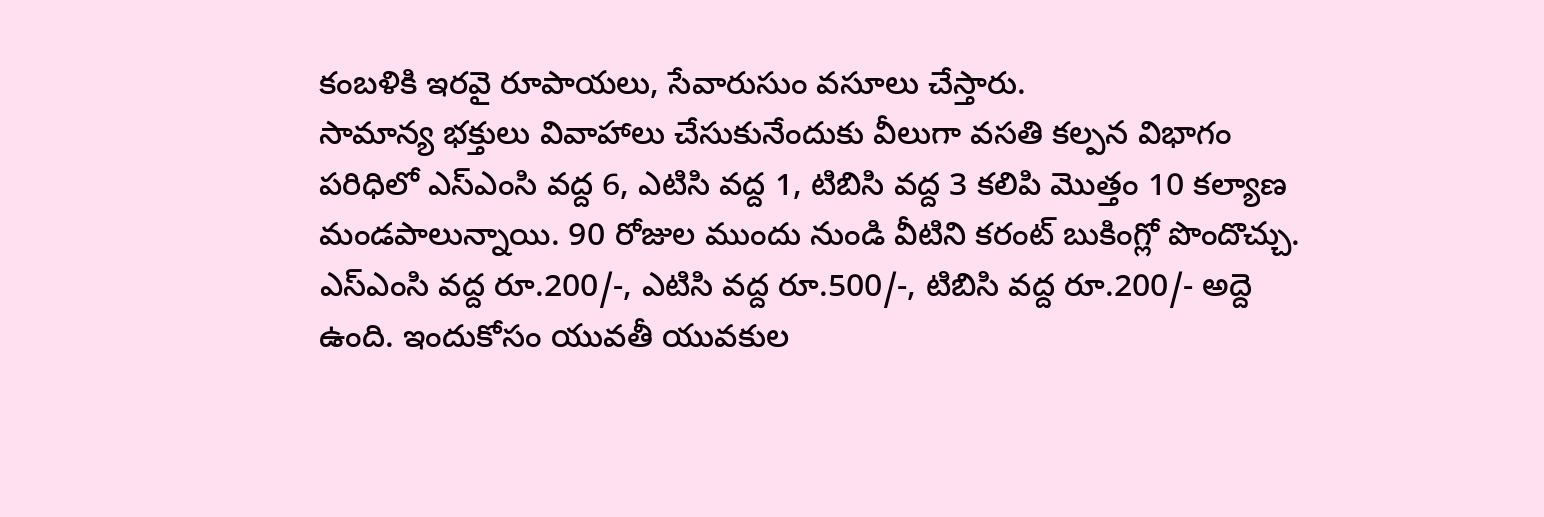కంబళికి ఇరవై రూపాయలు, సేవారుసుం వసూలు చేస్తారు.
సామాన్య భక్తులు వివాహాలు చేసుకునేందుకు వీలుగా వసతి కల్పన విభాగం పరిధిలో ఎస్ఎంసి వద్ద 6, ఎటిసి వద్ద 1, టిబిసి వద్ద 3 కలిపి మొత్తం 10 కల్యాణ మండపాలున్నాయి. 90 రోజుల ముందు నుండి వీటిని కరంట్ బుకింగ్లో పొందొచ్చు. ఎస్ఎంసి వద్ద రూ.200/-, ఎటిసి వద్ద రూ.500/-, టిబిసి వద్ద రూ.200/- అద్దె ఉంది. ఇందుకోసం యువతీ యువకుల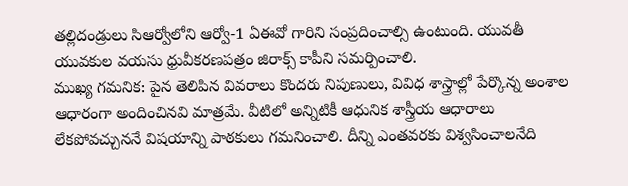తల్లిదండ్రులు సిఆర్వోలోని ఆర్వో-1 ఏఈవో గారిని సంప్రదించాల్సి ఉంటుంది. యువతీ యువకుల వయసు ధ్రువీకరణపత్రం జిరాక్స్ కాపీని సమర్పించాలి.
ముఖ్య గమనిక: పైన తెలిపిన వివరాలు కొందరు నిపుణులు, వివిధ శాస్త్రాల్లో పేర్కొన్న అంశాల ఆధారంగా అందించినవి మాత్రమే. వీటిలో అన్నిటికీ ఆధునిక శాస్త్రీయ ఆధారాలు లేకపోవచ్చుననే విషయాన్ని పాఠకులు గమనించాలి. దీన్ని ఎంతవరకు విశ్వసించాలనేది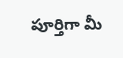పూర్తిగా మీ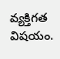వ్యక్తిగత విషయం.